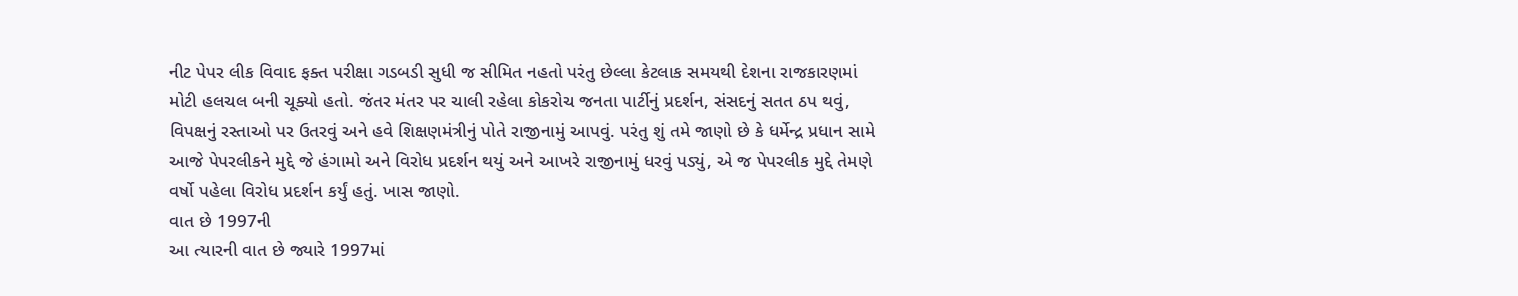નીટ પેપર લીક વિવાદ ફક્ત પરીક્ષા ગડબડી સુધી જ સીમિત નહતો પરંતુ છેલ્લા કેટલાક સમયથી દેશના રાજકારણમાં મોટી હલચલ બની ચૂક્યો હતો. જંતર મંતર પર ચાલી રહેલા કોકરોચ જનતા પાર્ટીનું પ્રદર્શન, સંસદનું સતત ઠપ થવું, વિપક્ષનું રસ્તાઓ પર ઉતરવું અને હવે શિક્ષણમંત્રીનું પોતે રાજીનામું આપવું. પરંતુ શું તમે જાણો છે કે ધર્મેન્દ્ર પ્રધાન સામે આજે પેપરલીકને મુદ્દે જે હંગામો અને વિરોધ પ્રદર્શન થયું અને આખરે રાજીનામું ધરવું પડ્યું, એ જ પેપરલીક મુદ્દે તેમણે વર્ષો પહેલા વિરોધ પ્રદર્શન કર્યું હતું. ખાસ જાણો.
વાત છે 1997ની
આ ત્યારની વાત છે જ્યારે 1997માં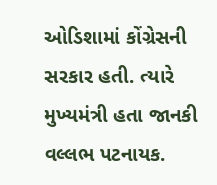ઓડિશામાં કોંગ્રેસની સરકાર હતી. ત્યારે મુખ્યમંત્રી હતા જાનકી વલ્લભ પટનાયક.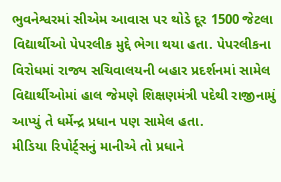ભુવનેશ્વરમાં સીએમ આવાસ પર થોડે દૂર 1500 જેટલા વિદ્યાર્થીઓ પેપરલીક મુદ્દે ભેગા થયા હતા. પેપરલીકના વિરોધમાં રાજ્ય સચિવાલયની બહાર પ્રદર્શનમાં સામેલ વિદ્યાર્થીઓમાં હાલ જેમણે શિક્ષણમંત્રી પદેથી રાજીનામું આપ્યું તે ધર્મેન્દ્ર પ્રધાન પણ સામેલ હતા.
મીડિયા રિપોર્ટ્સનું માનીએ તો પ્રધાને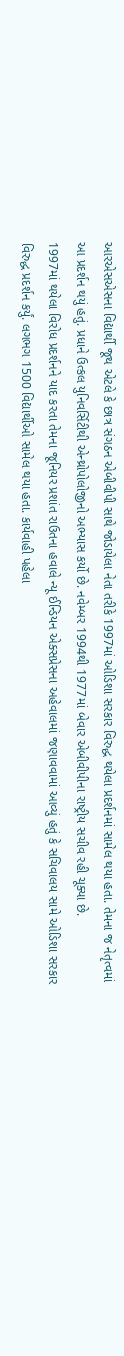આરએસએસના વિદ્યાર્થી જૂથ એટલે કે છાત્ર સંગઠન એબીવીપી સાથે જોડાયેલા નેતા તરીકે 1997માં ઓડિશા સરકાર વિરુદ્ધ થયેલા પ્રદર્શનમાં સામેલ થયા હતા. તેમના જ નેતૃત્વમાં આ પ્રદર્શન થયું હતું. પ્રધાને ઉત્કલ યુનિવર્સિટીથી એન્થ્રોપોલોજીનો અભ્યાસ કર્યો છે. નવેમ્બર 1994થી 1977માં બેવાર એબીવીપીના રાષ્ટ્રીય સચીવ રહી ચૂક્યા છે.
1997માં થયેલા વિરોધ પ્રદર્શનને યાદ કરતા તેમના જૂનિયર પ્રશાંત રાઉતના હવાલે ન્યૂ ઈન્ડિયન એક્સપ્રેસના અહેવાલમાં જણાવવામાં આવ્યું હતું કે સચિવાલય સામે ઓડિશા સરકાર વિરુદ્ધ પ્રદર્શન કર્યું. લગભગ 1500 વિદ્યાર્થીઓ સામેલ થયા હતા. કાર્યવાહી પહેલા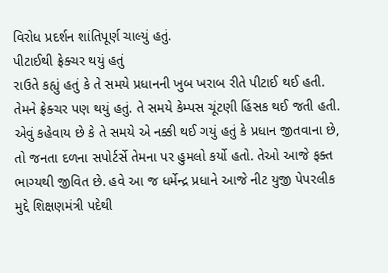વિરોધ પ્રદર્શન શાંતિપૂર્ણ ચાલ્યું હતું.
પીટાઈથી ફ્રેક્ચર થયું હતું
રાઉતે કહ્યું હતું કે તે સમયે પ્રધાનની ખુબ ખરાબ રીતે પીટાઈ થઈ હતી. તેમને ફ્રેક્ચર પણ થયું હતું. તે સમયે કેમ્પસ ચૂંટણી હિંસક થઈ જતી હતી. એવું કહેવાય છે કે તે સમયે એ નક્કી થઈ ગયું હતું કે પ્રધાન જીતવાના છે, તો જનતા દળના સપોર્ટર્સે તેમના પર હુમલો કર્યો હતો. તેઓ આજે ફક્ત ભાગ્યથી જીવિત છે. હવે આ જ ધર્મેન્દ્ર પ્રધાને આજે નીટ યુજી પેપરલીક મુદ્દે શિક્ષણમંત્રી પદેથી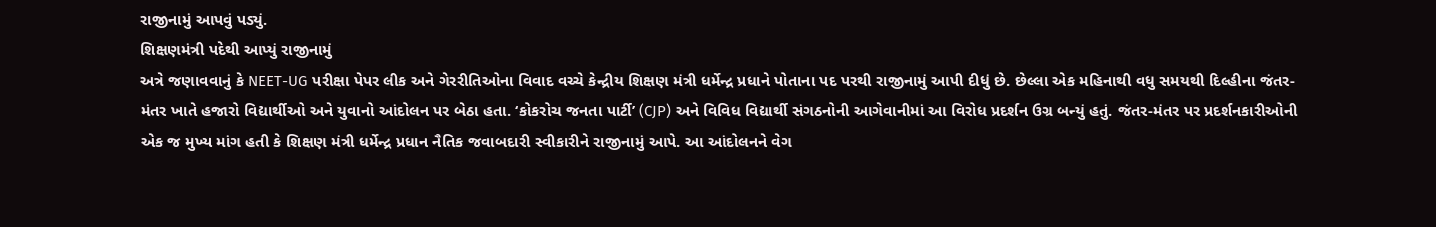રાજીનામું આપવું પડ્યું.
શિક્ષણમંત્રી પદેથી આપ્યું રાજીનામું
અત્રે જણાવવાનું કે NEET-UG પરીક્ષા પેપર લીક અને ગેરરીતિઓના વિવાદ વચ્ચે કેન્દ્રીય શિક્ષણ મંત્રી ધર્મેન્દ્ર પ્રધાને પોતાના પદ પરથી રાજીનામું આપી દીધું છે. છેલ્લા એક મહિનાથી વધુ સમયથી દિલ્હીના જંતર-મંતર ખાતે હજારો વિદ્યાર્થીઓ અને યુવાનો આંદોલન પર બેઠા હતા. ‘કોકરોચ જનતા પાર્ટી’ (CJP) અને વિવિધ વિદ્યાર્થી સંગઠનોની આગેવાનીમાં આ વિરોધ પ્રદર્શન ઉગ્ર બન્યું હતું. જંતર-મંતર પર પ્રદર્શનકારીઓની એક જ મુખ્ય માંગ હતી કે શિક્ષણ મંત્રી ધર્મેન્દ્ર પ્રધાન નૈતિક જવાબદારી સ્વીકારીને રાજીનામું આપે. આ આંદોલનને વેગ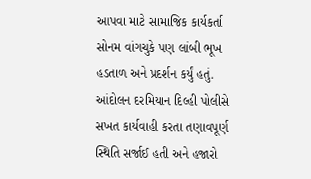આપવા માટે સામાજિક કાર્યકર્તા સોનમ વાંગચુકે પણ લાંબી ભૂખ હડતાળ અને પ્રદર્શન કર્યું હતું. આંદોલન દરમિયાન દિલ્હી પોલીસે સખત કાર્યવાહી કરતા તણાવપૂર્ણ સ્થિતિ સર્જાઈ હતી અને હજારો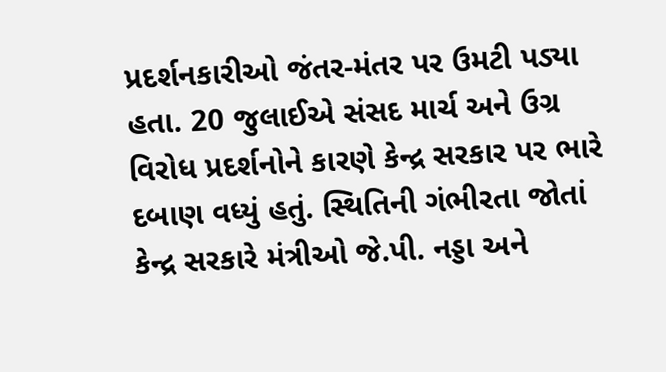પ્રદર્શનકારીઓ જંતર-મંતર પર ઉમટી પડ્યા હતા. 20 જુલાઈએ સંસદ માર્ચ અને ઉગ્ર વિરોધ પ્રદર્શનોને કારણે કેન્દ્ર સરકાર પર ભારે દબાણ વધ્યું હતું. સ્થિતિની ગંભીરતા જોતાં કેન્દ્ર સરકારે મંત્રીઓ જે.પી. નડ્ડા અને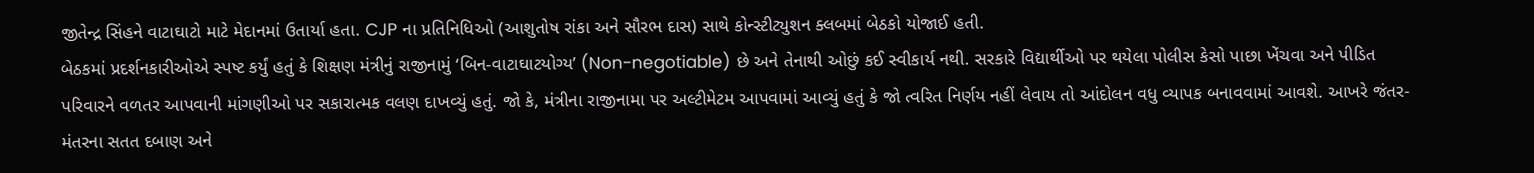જીતેન્દ્ર સિંહને વાટાઘાટો માટે મેદાનમાં ઉતાર્યા હતા. CJP ના પ્રતિનિધિઓ (આશુતોષ રાંકા અને સૌરભ દાસ) સાથે કોન્સ્ટીટ્યુશન ક્લબમાં બેઠકો યોજાઈ હતી.
બેઠકમાં પ્રદર્શનકારીઓએ સ્પષ્ટ કર્યું હતું કે શિક્ષણ મંત્રીનું રાજીનામું ‘બિન-વાટાઘાટયોગ્ય’ (Non-negotiable) છે અને તેનાથી ઓછું કઈ સ્વીકાર્ય નથી. સરકારે વિદ્યાર્થીઓ પર થયેલા પોલીસ કેસો પાછા ખેંચવા અને પીડિત પરિવારને વળતર આપવાની માંગણીઓ પર સકારાત્મક વલણ દાખવ્યું હતું. જો કે, મંત્રીના રાજીનામા પર અલ્ટીમેટમ આપવામાં આવ્યું હતું કે જો ત્વરિત નિર્ણય નહીં લેવાય તો આંદોલન વધુ વ્યાપક બનાવવામાં આવશે. આખરે જંતર-મંતરના સતત દબાણ અને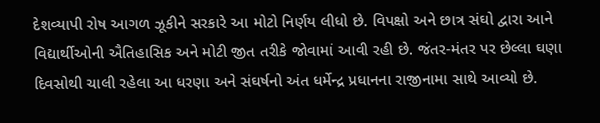દેશવ્યાપી રોષ આગળ ઝૂકીને સરકારે આ મોટો નિર્ણય લીધો છે. વિપક્ષો અને છાત્ર સંઘો દ્વારા આને વિદ્યાર્થીઓની ઐતિહાસિક અને મોટી જીત તરીકે જોવામાં આવી રહી છે. જંતર-મંતર પર છેલ્લા ઘણા દિવસોથી ચાલી રહેલા આ ધરણા અને સંઘર્ષનો અંત ધર્મેન્દ્ર પ્રધાનના રાજીનામા સાથે આવ્યો છે.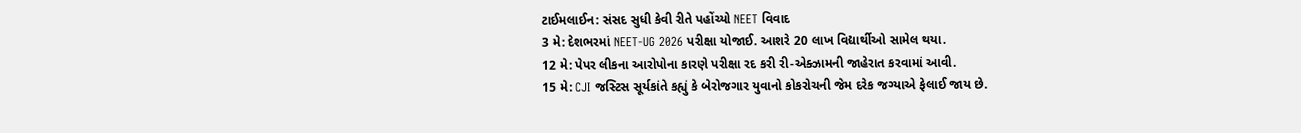ટાઈમલાઈન: સંસદ સુધી કેવી રીતે પહોંચ્યો NEET વિવાદ
3 મે: દેશભરમાં NEET-UG 2026 પરીક્ષા યોજાઈ. આશરે 20 લાખ વિદ્યાર્થીઓ સામેલ થયા.
12 મે: પેપર લીકના આરોપોના કારણે પરીક્ષા રદ કરી રી-એક્ઝામની જાહેરાત કરવામાં આવી.
15 મે: CJI જસ્ટિસ સૂર્યકાંતે કહ્યું કે બેરોજગાર યુવાનો કોકરોચની જેમ દરેક જગ્યાએ ફેલાઈ જાય છે.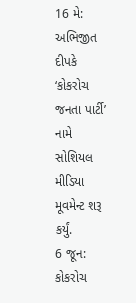16 મે: અભિજીત દીપકે ‘કોકરોચ જનતા પાર્ટી’ નામે સોશિયલ મીડિયા મૂવમેન્ટ શરૂ કર્યું.
6 જૂન: કોકરોચ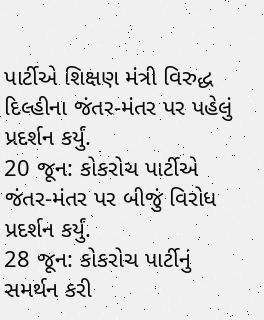પાર્ટીએ શિક્ષણ મંત્રી વિરુદ્ધ દિલ્હીના જંતર-મંતર પર પહેલું પ્રદર્શન કર્યું.
20 જૂન: કોકરોચ પાર્ટીએ જંતર-મંતર પર બીજું વિરોધ પ્રદર્શન કર્યું.
28 જૂન: કોકરોચ પાર્ટીનું સમર્થન કરી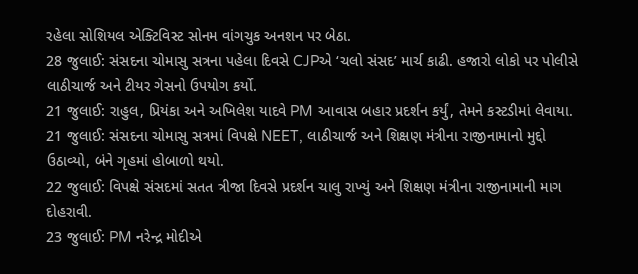રહેલા સોશિયલ એક્ટિવિસ્ટ સોનમ વાંગચુક અનશન પર બેઠા.
28 જુલાઈ: સંસદના ચોમાસુ સત્રના પહેલા દિવસે CJPએ ‘ચલો સંસદ’ માર્ચ કાઢી. હજારો લોકો પર પોલીસે લાઠીચાર્જ અને ટીયર ગેસનો ઉપયોગ કર્યો.
21 જુલાઈ: રાહુલ, પ્રિયંકા અને અખિલેશ યાદવે PM આવાસ બહાર પ્રદર્શન કર્યું, તેમને કસ્ટડીમાં લેવાયા.
21 જુલાઈ: સંસદના ચોમાસુ સત્રમાં વિપક્ષે NEET, લાઠીચાર્જ અને શિક્ષણ મંત્રીના રાજીનામાનો મુદ્દો ઉઠાવ્યો, બંને ગૃહમાં હોબાળો થયો.
22 જુલાઈ: વિપક્ષે સંસદમાં સતત ત્રીજા દિવસે પ્રદર્શન ચાલુ રાખ્યું અને શિક્ષણ મંત્રીના રાજીનામાની માગ દોહરાવી.
23 જુલાઈ: PM નરેન્દ્ર મોદીએ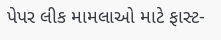પેપર લીક મામલાઓ માટે ફાસ્ટ-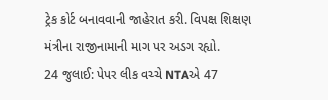ટ્રેક કોર્ટ બનાવવાની જાહેરાત કરી. વિપક્ષ શિક્ષણ મંત્રીના રાજીનામાની માગ પર અડગ રહ્યો.
24 જુલાઈ: પેપર લીક વચ્ચે NTAએ 47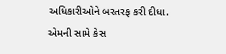અધિકારીઓને બરતરફ કરી દીધા. એમની સામે કેસ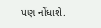પણ નોંધાશે.